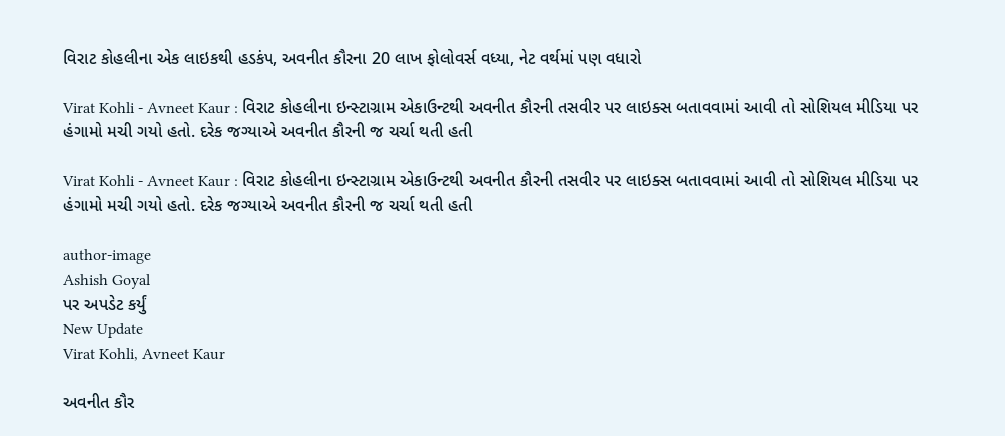વિરાટ કોહલીના એક લાઇકથી હડકંપ, અવનીત કૌરના 20 લાખ ફોલોવર્સ વધ્યા, નેટ વર્થમાં પણ વધારો

Virat Kohli - Avneet Kaur : વિરાટ કોહલીના ઇન્સ્ટાગ્રામ એકાઉન્ટથી અવનીત કૌરની તસવીર પર લાઇક્સ બતાવવામાં આવી તો સોશિયલ મીડિયા પર હંગામો મચી ગયો હતો. દરેક જગ્યાએ અવનીત કૌરની જ ચર્ચા થતી હતી

Virat Kohli - Avneet Kaur : વિરાટ કોહલીના ઇન્સ્ટાગ્રામ એકાઉન્ટથી અવનીત કૌરની તસવીર પર લાઇક્સ બતાવવામાં આવી તો સોશિયલ મીડિયા પર હંગામો મચી ગયો હતો. દરેક જગ્યાએ અવનીત કૌરની જ ચર્ચા થતી હતી

author-image
Ashish Goyal
પર અપડેટ કર્યું
New Update
Virat Kohli, Avneet Kaur

અવનીત કૌર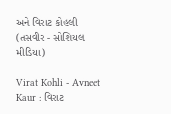અને વિરાટ કોહલી (તસવીર - સોશિયલ મીડિયા)

Virat Kohli - Avneet Kaur : વિરાટ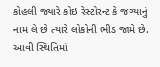કોહલી જ્યારે કોઇ રેસ્ટોરન્ટ કે જગ્યાનું નામ લે છે ત્યારે લોકોની ભીડ જામે છે. આવી સ્થિતિમાં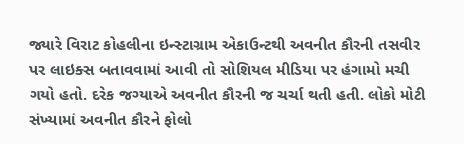જ્યારે વિરાટ કોહલીના ઇન્સ્ટાગ્રામ એકાઉન્ટથી અવનીત કૌરની તસવીર પર લાઇક્સ બતાવવામાં આવી તો સોશિયલ મીડિયા પર હંગામો મચી ગયો હતો. દરેક જગ્યાએ અવનીત કૌરની જ ચર્ચા થતી હતી. લોકો મોટી સંખ્યામાં અવનીત કૌરને ફોલો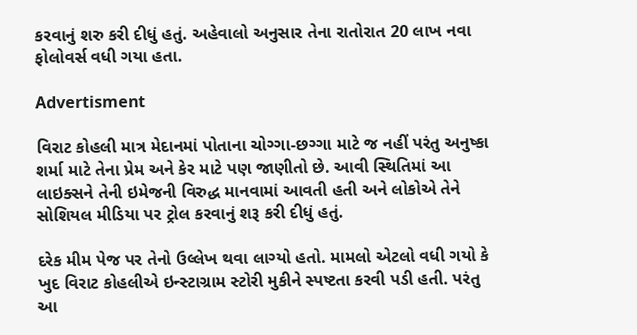કરવાનું શરુ કરી દીધું હતું. અહેવાલો અનુસાર તેના રાતોરાત 20 લાખ નવા ફોલોવર્સ વધી ગયા હતા.

Advertisment

વિરાટ કોહલી માત્ર મેદાનમાં પોતાના ચોગ્ગા-છગ્ગા માટે જ નહીં પરંતુ અનુષ્કા શર્મા માટે તેના પ્રેમ અને કેર માટે પણ જાણીતો છે. આવી સ્થિતિમાં આ લાઇક્સને તેની ઇમેજની વિરુદ્ધ માનવામાં આવતી હતી અને લોકોએ તેને સોશિયલ મીડિયા પર ટ્રોલ કરવાનું શરૂ કરી દીધું હતું.

દરેક મીમ પેજ પર તેનો ઉલ્લેખ થવા લાગ્યો હતો. મામલો એટલો વધી ગયો કે ખુદ વિરાટ કોહલીએ ઇન્સ્ટાગ્રામ સ્ટોરી મુકીને સ્પષ્ટતા કરવી પડી હતી. પરંતુ આ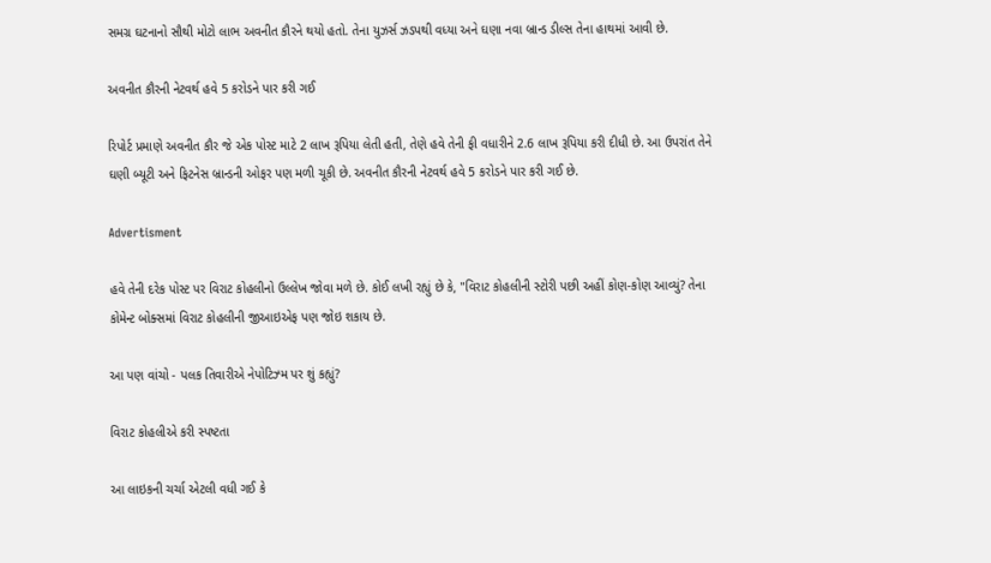સમગ્ર ઘટનાનો સૌથી મોટો લાભ અવનીત કૌરને થયો હતો. તેના યુઝર્સ ઝડપથી વધ્યા અને ઘણા નવા બ્રાન્ડ ડીલ્સ તેના હાથમાં આવી છે.

અવનીત કૌરની નેટવર્થ હવે 5 કરોડને પાર કરી ગઈ

રિપોર્ટ પ્રમાણે અવનીત કૌર જે એક પોસ્ટ માટે 2 લાખ રૂપિયા લેતી હતી, તેણે હવે તેની ફી વધારીને 2.6 લાખ રૂપિયા કરી દીધી છે. આ ઉપરાંત તેને ઘણી બ્યૂટી અને ફિટનેસ બ્રાન્ડની ઓફર પણ મળી ચૂકી છે. અવનીત કૌરની નેટવર્થ હવે 5 કરોડને પાર કરી ગઈ છે.

Advertisment

હવે તેની દરેક પોસ્ટ પર વિરાટ કોહલીનો ઉલ્લેખ જોવા મળે છે. કોઈ લખી રહ્યું છે કે, "વિરાટ કોહલીની સ્ટોરી પછી અહીં કોણ-કોણ આવ્યું? તેના કોમેન્ટ બોક્સમાં વિરાટ કોહલીની જીઆઇએફ પણ જોઇ શકાય છે.

આ પણ વાંચો - પલક તિવારીએ નેપોટિઝ્મ પર શું કહ્યું?

વિરાટ કોહલીએ કરી સ્પષ્ટતા

આ લાઇકની ચર્ચા એટલી વધી ગઈ કે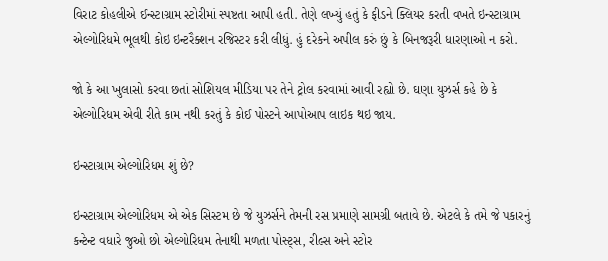વિરાટ કોહલીએ ઈન્સ્ટાગ્રામ સ્ટોરીમાં સ્પષ્ટતા આપી હતી. તેણે લખ્યું હતું કે ફીડને ક્લિયર કરતી વખતે ઇન્સ્ટાગ્રામ એલ્ગોરિધમે ભૂલથી કોઇ ઇન્ટરૈક્શન રજિસ્ટર કરી લીધું. હું દરેકને અપીલ કરું છું કે બિનજરૂરી ધારણાઓ ન કરો.

જો કે આ ખુલાસો કરવા છતાં સોશિયલ મીડિયા પર તેને ટ્રોલ કરવામાં આવી રહ્યો છે. ઘણા યુઝર્સ કહે છે કે એલ્ગોરિધમ એવી રીતે કામ નથી કરતું કે કોઈ પોસ્ટને આપોઆપ લાઇક થઇ જાય.

ઇન્સ્ટાગ્રામ એલ્ગોરિધમ શું છે?

ઇન્સ્ટાગ્રામ એલ્ગોરિધમ એ એક સિસ્ટમ છે જે યુઝર્સને તેમની રસ પ્રમાણે સામગ્રી બતાવે છે. એટલે કે તમે જે પકારનું કન્ટેન્ટ વધારે જુઓ છો એલ્ગોરિધમ તેનાથી મળતા પોસ્ટ્સ, રીલ્સ અને સ્ટોર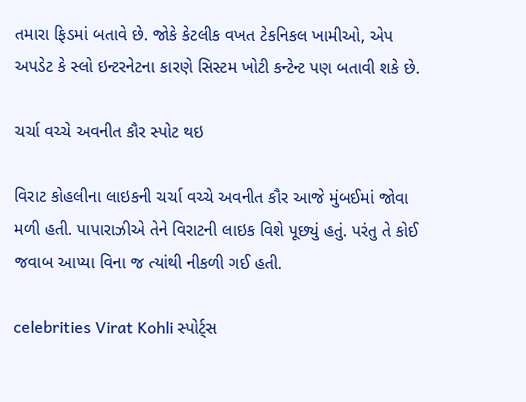તમારા ફિડમાં બતાવે છે. જોકે કેટલીક વખત ટેકનિકલ ખામીઓ, એપ અપડેટ કે સ્લો ઇન્ટરનેટના કારણે સિસ્ટમ ખોટી કન્ટેન્ટ પણ બતાવી શકે છે.

ચર્ચા વચ્ચે અવનીત કૌર સ્પોટ થઇ

વિરાટ કોહલીના લાઇકની ચર્ચા વચ્ચે અવનીત કૌર આજે મુંબઈમાં જોવા મળી હતી. પાપારાઝીએ તેને વિરાટની લાઇક વિશે પૂછ્યું હતું. પરંતુ તે કોઈ જવાબ આપ્યા વિના જ ત્યાંથી નીકળી ગઈ હતી.

celebrities Virat Kohli સ્પોર્ટ્સ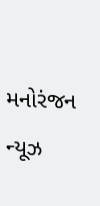મનોરંજન ન્યૂઝ